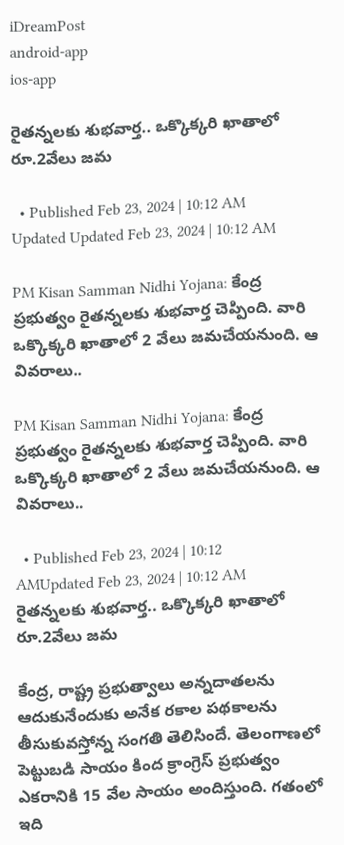iDreamPost
android-app
ios-app

రైతన్నలకు శుభవార్త.. ఒక్కొక్కరి ఖాతాలో రూ.2వేలు జమ

  • Published Feb 23, 2024 | 10:12 AM Updated Updated Feb 23, 2024 | 10:12 AM

PM Kisan Samman Nidhi Yojana: కేంద్ర ప్రభుత్వం రైతన్నలకు శుభవార్త చెప్పింది. వారి ఒక్కొక్కరి ఖాతాలో 2 వేలు జమచేయనుంది. ఆ వివరాలు..

PM Kisan Samman Nidhi Yojana: కేంద్ర ప్రభుత్వం రైతన్నలకు శుభవార్త చెప్పింది. వారి ఒక్కొక్కరి ఖాతాలో 2 వేలు జమచేయనుంది. ఆ వివరాలు..

  • Published Feb 23, 2024 | 10:12 AMUpdated Feb 23, 2024 | 10:12 AM
రైతన్నలకు శుభవార్త.. ఒక్కొక్కరి ఖాతాలో రూ.2వేలు జమ

కేంద్ర, రాష్ట్ర ప్రభుత్వాలు అన్నదాతలను ఆదుకునేందుకు అనేక రకాల పథకాలను తీసుకువస్తోన్న సంగతి తెలిసిందే. తెలంగాణలో పెట్టుబడి సాయం కింద క్రాంగ్రెస్‌ ప్రభుత్వం ఎకరానికి 15 వేల సాయం అందిస్తుంది. గతంలో ఇది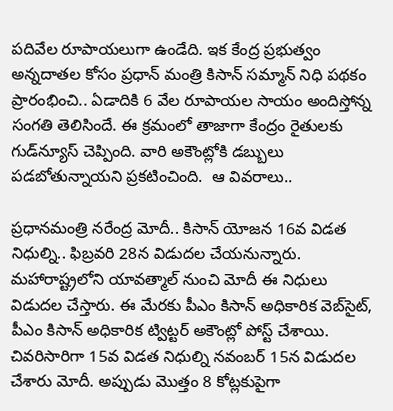పదివేల రూపాయలుగా ఉండేది. ఇక కేంద్ర ప్రభుత్వం అన్నదాతల కోసం ప్రధాన్ మంత్రి కిసాన్ సమ్మాన్ నిధి పథకం ప్రారంభించి.. ఏడాదికి 6 వేల రూపాయల సాయం అందిస్తోన్న సంగతి తెలిసిందే. ఈ క్రమంలో తాజాగా కేంద్రం రైతులకు గుడ్‌న్యూస్‌ చెప్పింది. వారి అకౌంట్లోకి డబ్బులు పడబోతున్నాయని ప్రకటించింది.  ఆ వివరాలు..

ప్రధానమంత్రి నరేంద్ర మోదీ.. కిసాన్‌ యోజన 16వ విడత నిధుల్ని.. ఫిబ్రవరి 28న విడుదల చేయనున్నారు. మహారాష్ట్రలోని యావత్మాల్ నుంచి మోదీ ఈ నిధులు విడుదల చేస్తారు. ఈ మేరకు పీఎం కిసాన్ అధికారిక వెబ్‌సైట్, పీఎం కిసాన్ అధికారిక ట్విట్టర్ అకౌంట్లో పోస్ట్‌ చేశాయి. చివరిసారిగా 15వ విడత నిధుల్ని నవంబర్ 15న విడుదల చేశారు మోదీ. అప్పుడు మొత్తం 8 కోట్లకుపైగా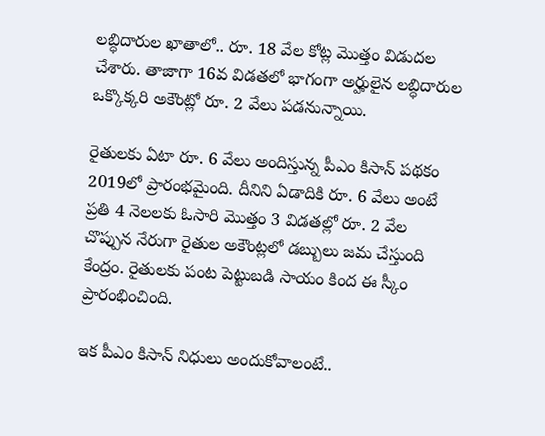లబ్ధిదారుల ఖాతాలో.. రూ. 18 వేల కోట్ల మొత్తం విడుదల చేశారు. తాజాగా 16వ విడతలో భాగంగా అర్హులైన లబ్ధిదారుల ఒక్కొక్కరి అకౌంట్లో రూ. 2 వేలు పడనున్నాయి.

రైతులకు ఏటా రూ. 6 వేలు అందిస్తున్న పీఎం కిసాన్ పథకం 2019లో ప్రారంభమైంది. దీనిని ఏడాదికి రూ. 6 వేలు అంటే ప్రతి 4 నెలలకు ఓసారి మొత్తం 3 విడతల్లో రూ. 2 వేల చొప్పున నేరుగా రైతుల అకౌంట్లలో డబ్బులు జమ చేస్తుంది కేంద్రం. రైతులకు పంట పెట్టుబడి సాయం కింద ఈ స్కీం ప్రారంభించింది.

ఇక పీఎం కిసాన్ నిధులు అందుకోవాలంటే..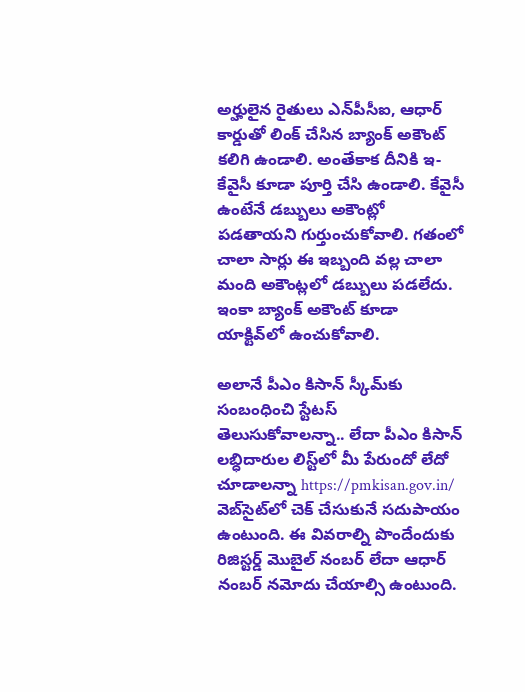అర్హులైన రైతులు ఎన్‌పీసీఐ, ఆధార్ కార్డుతో లింక్‌ చేసిన బ్యాంక్ అకౌంట్ కలిగి ఉండాలి. అంతేకాక దీనికి ఇ-కేవైసీ కూడా పూర్తి చేసి ఉండాలి. కేవైసీ ఉంటేనే డబ్బులు అకౌంట్లో పడతాయని గుర్తుంచుకోవాలి. గతంలో చాలా సార్లు ఈ ఇబ్బంది వల్ల చాలా మంది అకౌంట్లలో డబ్బులు పడలేదు. ఇంకా బ్యాంక్ అకౌంట్ కూడా యాక్టివ్‌లో ఉంచుకోవాలి.

అలానే పీఎం కిసాన్ స్కీమ్‌కు సంబంధించి స్టేటస్ తెలుసుకోవాలన్నా.. లేదా పీఎం కిసాన్ లబ్ధిదారుల లిస్ట్‌లో మీ పేరుందో లేదో చూడాలన్నా https://pmkisan.gov.in/ వెబ్‌సైట్‌లో చెక్ చేసుకునే సదుపాయం ఉంటుంది. ఈ వివరాల్ని పొందేందుకు రిజిస్టర్డ్ మొబైల్ నంబర్ లేదా ఆధార్ నంబర్ నమోదు చేయాల్సి ఉంటుంది.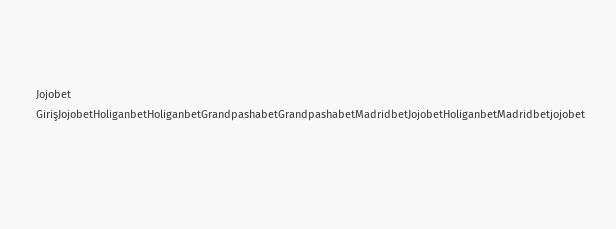Jojobet GirişJojobetHoliganbetHoliganbetGrandpashabetGrandpashabetMadridbetJojobetHoliganbetMadridbetjojobet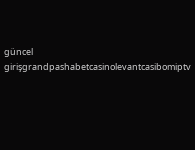güncel girişgrandpashabetcasinolevantcasibomiptv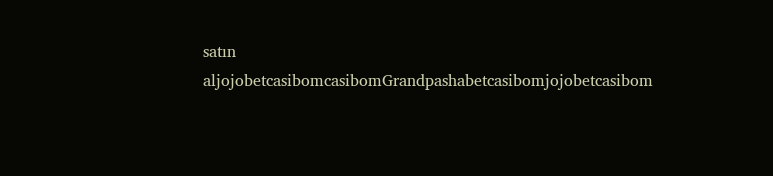satın aljojobetcasibomcasibomGrandpashabetcasibomjojobetcasibom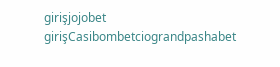girişjojobet girişCasibombetciograndpashabet